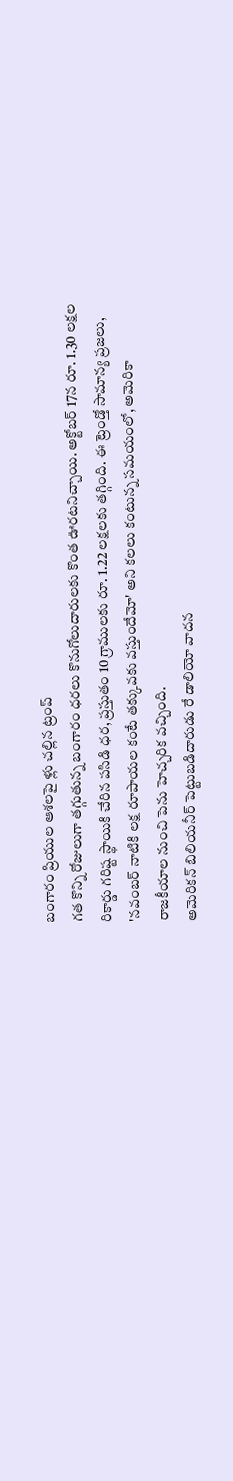బంగారం ప్రియుల ఆశలపై ళ్లు చల్లిన ట్రంప్
గత కొన్ని రోజులుగా తగ్గుతున్న బంగారం ధరలు కొనుగోలుదారులకు కొంత ఊరటనిచ్చాయి. అక్టోబర్ 17న రూ. 1.30 లక్షల రికార్డు గరిష్ట స్థాయికి చేరిన పసిడి ధర, ప్రస్తుతం 10 గ్రాములకు రూ. 1.22 లక్షలకు తగ్గింది. ఈ ట్రెండ్తో సామాన్య ప్రజలు, 'నవంబర్ నాటికి లక్ష రూపాయల కంటే తక్కువకు వస్తుందేమో' అని కలలు కంటున్న సమయంలో, అమెరికా రాజకీయాల నుంచి పెను హెచ్చరిక వచ్చింది.
అమెరికన్ బిలియనీర్ పెట్టుబడిదారుడు రే డాలియో వాదన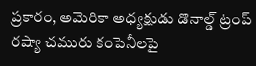ప్రకారం, అమెరికా అధ్యక్షుడు డొనాల్డ్ ట్రంప్ రష్యా చమురు కంపెనీలపై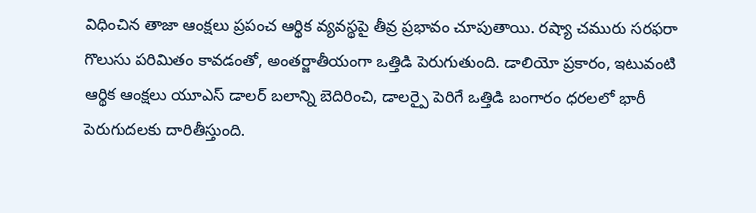విధించిన తాజా ఆంక్షలు ప్రపంచ ఆర్థిక వ్యవస్థపై తీవ్ర ప్రభావం చూపుతాయి. రష్యా చమురు సరఫరా గొలుసు పరిమితం కావడంతో, అంతర్జాతీయంగా ఒత్తిడి పెరుగుతుంది. డాలియో ప్రకారం, ఇటువంటి ఆర్థిక ఆంక్షలు యూఎస్ డాలర్ బలాన్ని బెదిరించి, డాలర్పై పెరిగే ఒత్తిడి బంగారం ధరలలో భారీ పెరుగుదలకు దారితీస్తుంది.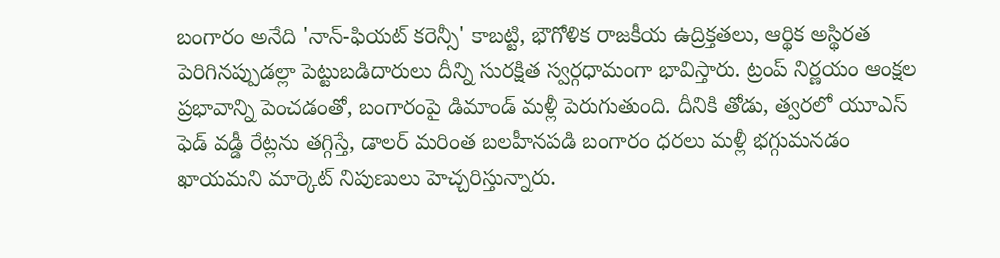బంగారం అనేది 'నాన్-ఫియట్ కరెన్సీ' కాబట్టి, భౌగోళిక రాజకీయ ఉద్రిక్తతలు, ఆర్థిక అస్థిరత పెరిగినప్పుడల్లా పెట్టుబడిదారులు దీన్ని సురక్షిత స్వర్గధామంగా భావిస్తారు. ట్రంప్ నిర్ణయం ఆంక్షల ప్రభావాన్ని పెంచడంతో, బంగారంపై డిమాండ్ మళ్లీ పెరుగుతుంది. దీనికి తోడు, త్వరలో యూఎస్ ఫెడ్ వడ్డీ రేట్లను తగ్గిస్తే, డాలర్ మరింత బలహీనపడి బంగారం ధరలు మళ్లీ భగ్గుమనడం ఖాయమని మార్కెట్ నిపుణులు హెచ్చరిస్తున్నారు.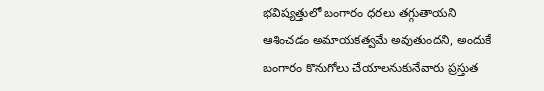భవిష్యత్తులో బంగారం ధరలు తగ్గుతాయని ఆశించడం అమాయకత్వమే అవుతుందని, అందుకే బంగారం కొనుగోలు చేయాలనుకునేవారు ప్రస్తుత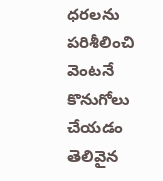ధరలను పరిశీలించి వెంటనే కొనుగోలు చేయడం తెలివైన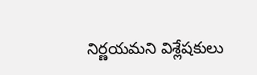నిర్ణయమని విశ్లేషకులు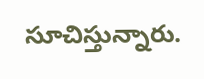సూచిస్తున్నారు.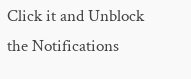Click it and Unblock the Notifications